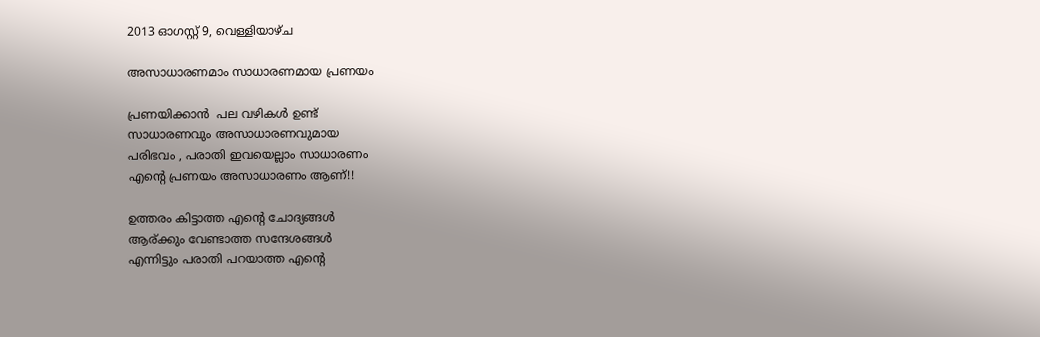2013 ഓഗസ്റ്റ് 9, വെള്ളിയാഴ്‌ച

അസാധാരണമാം സാധാരണമായ പ്രണയം

പ്രണയിക്കാൻ  പല വഴികൾ ഉണ്ട്
സാധാരണവും അസാധാരണവുമായ
പരിഭവം , പരാതി ഇവയെല്ലാം സാധാരണം
എന്റെ പ്രണയം അസാധാരണം ആണ്!!

ഉത്തരം കിട്ടാത്ത എന്റെ ചോദ്യങ്ങൾ
ആര്ക്കും വേണ്ടാത്ത സന്ദേശങ്ങൾ
എന്നിട്ടും പരാതി പറയാത്ത എന്റെ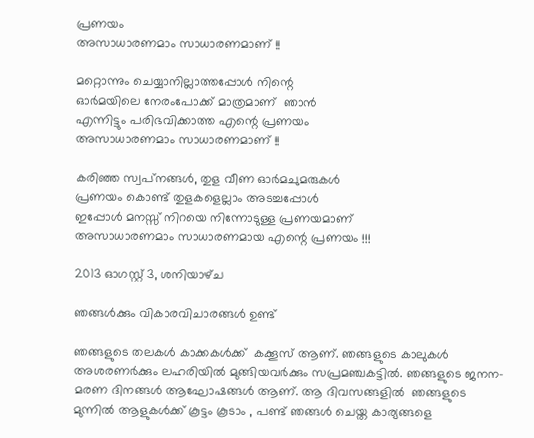പ്രണയം
അസാധാരണമാം സാധാരണമാണ് !!

മറ്റൊന്നും ചെയ്യാനില്ലാത്തപ്പോൾ നിന്റെ
ഓർമയിലെ നേരംപോക്ക് മാത്രമാണ്  ഞാൻ
എന്നിട്ടും പരിഭവിക്കാത്ത എന്റെ പ്രണയം
അസാധാരണമാം സാധാരണമാണ് !!

കരിഞ്ഞ സ്വപ്‌നങ്ങൾ, തുള വീണ ഓർമചുമരുകൾ
പ്രണയം കൊണ്ട് തുളകളെല്ലാം അടച്ചപ്പോൾ
ഇപ്പോൾ മനസ്സ് നിറയെ നിന്നോടുള്ള പ്രണയമാണ്
അസാധാരണമാം സാധാരണമായ എന്റെ പ്രണയം !!!

2013 ഓഗസ്റ്റ് 3, ശനിയാഴ്‌ച

ഞങ്ങൾക്കും വികാരവിചാരങ്ങൾ ഉണ്ട്

ഞങ്ങളുടെ തലകൾ കാക്കകൾക്ക്  കക്കൂസ് ആണ്. ഞങ്ങളുടെ കാലുകൾ അശരണർക്കും ലഹരിയിൽ മുങ്ങിയവർക്കും സപ്രമഞ്ചകട്ടിൽ. ഞങ്ങളുടെ ജനന-മരണ ദിനങ്ങൾ ആഘോഷങ്ങൾ ആണ്. ആ ദിവസങ്ങളിൽ  ഞങ്ങളുടെ മുന്നിൽ ആളുകൾക്ക് കൂട്ടം കൂടാം , പണ്ട് ഞങ്ങൾ ചെയ്ത കാര്യങ്ങളെ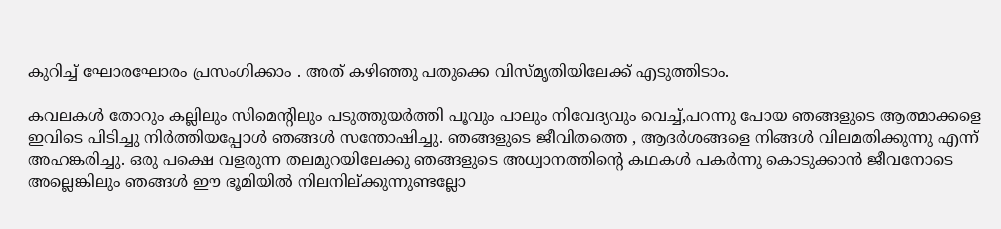കുറിച്ച് ഘോരഘോരം പ്രസംഗിക്കാം . അത് കഴിഞ്ഞു പതുക്കെ വിസ്മൃതിയിലേക്ക് എടുത്തിടാം.

കവലകൾ തോറും കല്ലിലും സിമെന്റിലും പടുത്തുയർത്തി പൂവും പാലും നിവേദ്യവും വെച്ച്,പറന്നു പോയ ഞങ്ങളുടെ ആത്മാക്കളെ ഇവിടെ പിടിച്ചു നിർത്തിയപ്പോൾ ഞങ്ങൾ സന്തോഷിച്ചു. ഞങ്ങളുടെ ജീവിതത്തെ , ആദർശങ്ങളെ നിങ്ങൾ വിലമതിക്കുന്നു എന്ന് അഹങ്കരിച്ചു. ഒരു പക്ഷെ വളരുന്ന തലമുറയിലേക്കു ഞങ്ങളുടെ അധ്വാനത്തിന്റെ കഥകൾ പകർന്നു കൊടുക്കാൻ ജീവനോടെ അല്ലെങ്കിലും ഞങ്ങൾ ഈ ഭൂമിയിൽ നിലനില്ക്കുന്നുണ്ടല്ലോ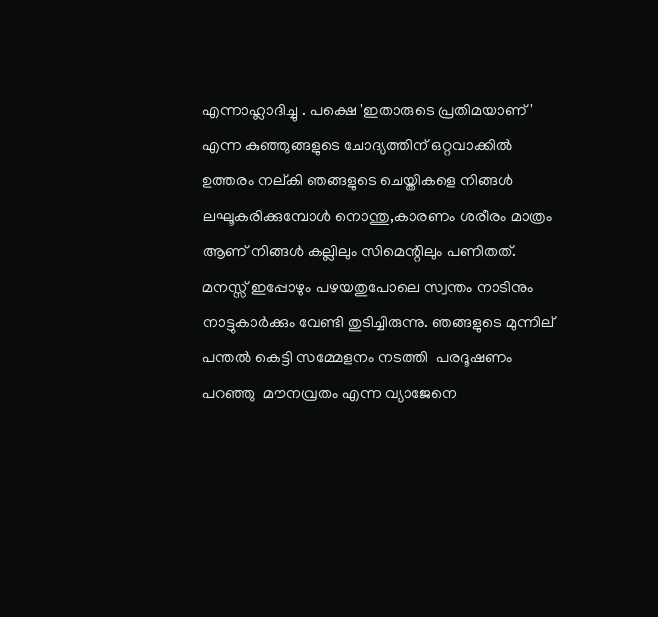എന്നാഹ്ലാദിച്ചു . പക്ഷെ 'ഇതാരുടെ പ്രതിമയാണ് ' എന്ന കുഞ്ഞുങ്ങളുടെ ചോദ്യത്തിന് ഒറ്റവാക്കിൽ ഉത്തരം നല്കി ഞങ്ങളുടെ ചെയ്തികളെ നിങ്ങൾ ലഘൂകരിക്കുമ്പോൾ നൊന്തു,കാരണം ശരീരം മാത്രം ആണ് നിങ്ങൾ കല്ലിലും സിമെന്റിലും പണിതത്. മനസ്സ് ഇപ്പോഴും പഴയതുപോലെ സ്വന്തം നാടിനും നാട്ടുകാർക്കും വേണ്ടി തുടിച്ചിരുന്നു. ഞങ്ങളുടെ മുന്നില് പന്തൽ കെട്ടി സമ്മേളനം നടത്തി  പരദൂഷണം പറഞ്ഞു  മൗനവ്രതം എന്ന വ്യാജേനെ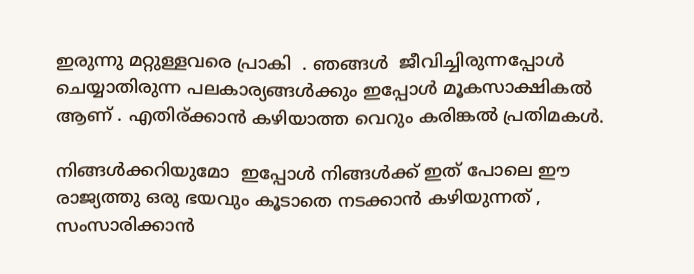ഇരുന്നു മറ്റുള്ളവരെ പ്രാകി  . ഞങ്ങൾ  ജീവിച്ചിരുന്നപ്പോൾ ചെയ്യാതിരുന്ന പലകാര്യങ്ങൾക്കും ഇപ്പോൾ മൂകസാക്ഷികൽ ആണ് . എതിര്ക്കാൻ കഴിയാത്ത വെറും കരിങ്കൽ പ്രതിമകൾ.

നിങ്ങൾക്കറിയുമോ  ഇപ്പോൾ നിങ്ങൾക്ക് ഇത് പോലെ ഈ രാജ്യത്തു ഒരു ഭയവും കൂടാതെ നടക്കാൻ കഴിയുന്നത്‌ , സംസാരിക്കാൻ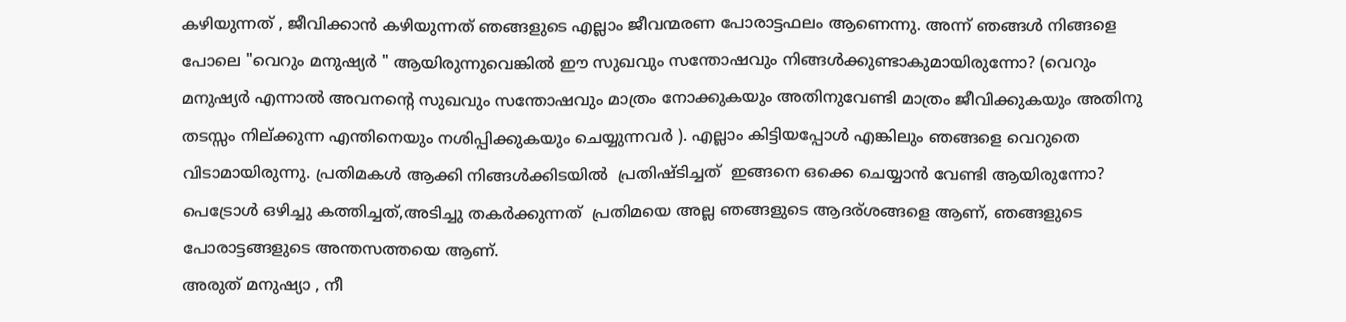കഴിയുന്നത്‌ , ജീവിക്കാൻ കഴിയുന്നത്‌ ഞങ്ങളുടെ എല്ലാം ജീവന്മരണ പോരാട്ടഫലം ആണെന്നു. അന്ന് ഞങ്ങൾ നിങ്ങളെ പോലെ "വെറും മനുഷ്യർ " ആയിരുന്നുവെങ്കിൽ ഈ സുഖവും സന്തോഷവും നിങ്ങൾക്കുണ്ടാകുമായിരുന്നോ? (വെറും മനുഷ്യർ എന്നാൽ അവനന്റെ സുഖവും സന്തോഷവും മാത്രം നോക്കുകയും അതിനുവേണ്ടി മാത്രം ജീവിക്കുകയും അതിനു തടസ്സം നില്ക്കുന്ന എന്തിനെയും നശിപ്പിക്കുകയും ചെയ്യുന്നവർ ). എല്ലാം കിട്ടിയപ്പോൾ എങ്കിലും ഞങ്ങളെ വെറുതെ വിടാമായിരുന്നു. പ്രതിമകൾ ആക്കി നിങ്ങൾക്കിടയിൽ  പ്രതിഷ്ടിച്ചത്  ഇങ്ങനെ ഒക്കെ ചെയ്യാൻ വേണ്ടി ആയിരുന്നോ? പെട്രോൾ ഒഴിച്ചു കത്തിച്ചത്,അടിച്ചു തകർക്കുന്നത്  പ്രതിമയെ അല്ല ഞങ്ങളുടെ ആദര്ശങ്ങളെ ആണ്, ഞങ്ങളുടെ പോരാട്ടങ്ങളുടെ അന്തസത്തയെ ആണ്.
അരുത് മനുഷ്യാ , നീ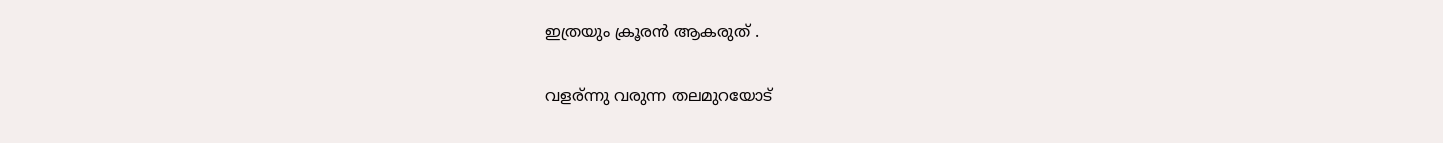ഇത്രയും ക്രൂരൻ ആകരുത് .

വളര്ന്നു വരുന്ന തലമുറയോട്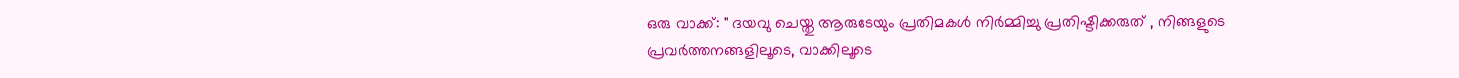ഒരു വാക്ക്: " ദയവു ചെയ്തു ആരുടേയും പ്രതിമകൾ നിർമ്മിച്ചു പ്രതിഷ്ടിക്കരുത് , നിങ്ങളുടെ പ്രവർത്തനങ്ങളിലൂടെ, വാക്കിലൂടെ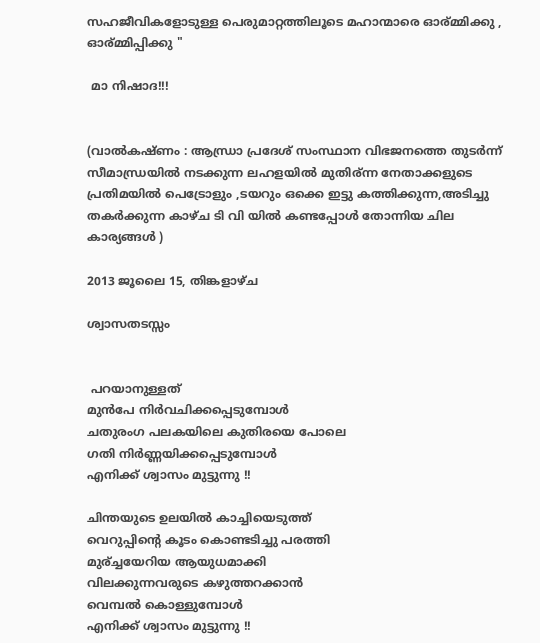സഹജീവികളോടുള്ള പെരുമാറ്റത്തിലൂടെ മഹാന്മാരെ ഓര്മ്മിക്കു , ഓര്മ്മിപ്പിക്കു "

 മാ നിഷാദ!!!


(വാൽകഷ്ണം : ആന്ധ്രാ പ്രദേശ് സംസ്ഥാന വിഭജനത്തെ തുടർന്ന് സീമാന്ധ്രയിൽ നടക്കുന്ന ലഹളയിൽ മുതിര്ന്ന നേതാക്കളുടെ പ്രതിമയിൽ പെട്രോളും ,ടയറും ഒക്കെ ഇട്ടു കത്തിക്കുന്ന,അടിച്ചു തകർക്കുന്ന കാഴ്ച ടി വി യിൽ കണ്ടപ്പോൾ തോന്നിയ ചില കാര്യങ്ങൾ )

2013 ജൂലൈ 15, തിങ്കളാഴ്‌ച

ശ്വാസതടസ്സം


 പറയാനുള്ളത്
മുൻപേ നിർവചിക്കപ്പെടുമ്പോൾ
ചതുരംഗ പലകയിലെ കുതിരയെ പോലെ
ഗതി നിർണ്ണയിക്കപ്പെടുമ്പോൾ
എനിക്ക് ശ്വാസം മുട്ടുന്നു !!

ചിന്തയുടെ ഉലയിൽ കാച്ചിയെടുത്ത്
വെറുപ്പിന്റെ കൂടം കൊണ്ടടിച്ചു പരത്തി
മുര്ച്ചയേറിയ ആയുധമാക്കി
വിലക്കുന്നവരുടെ കഴുത്തറക്കാൻ
വെമ്പൽ കൊള്ളുമ്പോൾ
എനിക്ക് ശ്വാസം മുട്ടുന്നു !!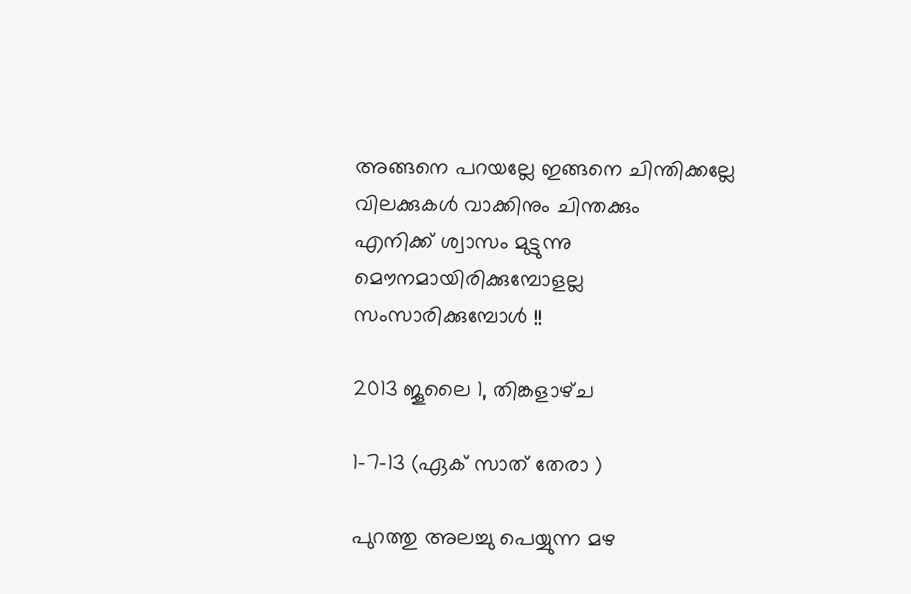അങ്ങനെ പറയല്ലേ ഇങ്ങനെ ചിന്തിക്കല്ലേ
വിലക്കുകൾ വാക്കിനും ചിന്തക്കും
എനിക്ക് ശ്വാസം മുട്ടുന്നു
മൌനമായിരിക്കുമ്പോളല്ല
സംസാരിക്കുമ്പോൾ !!

2013 ജൂലൈ 1, തിങ്കളാഴ്‌ച

1-7-13 (ഏക്‌ സാത് തേരാ )

പുറത്തു അലച്ചു പെയ്യുന്ന മഴ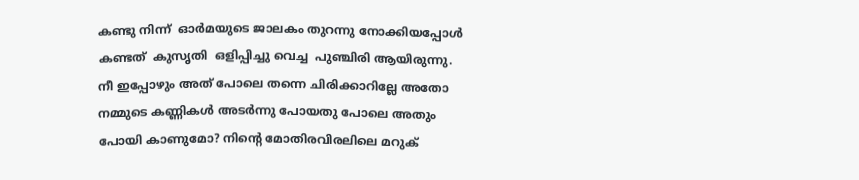കണ്ടു നിന്ന്  ഓര്‍മയുടെ ജാലകം തുറന്നു നോക്കിയപ്പോള്‍  കണ്ടത്  കുസൃതി  ഒളിപ്പിച്ചു വെച്ച  പുഞ്ചിരി ആയിരുന്നു. നീ ഇപ്പോഴും അത് പോലെ തന്നെ ചിരിക്കാറില്ലേ അതോ നമ്മുടെ കണ്ണികൾ അടർന്നു പോയതു പോലെ അതും പോയി കാണുമോ? നിന്റെ മോതിരവിരലിലെ മറുക്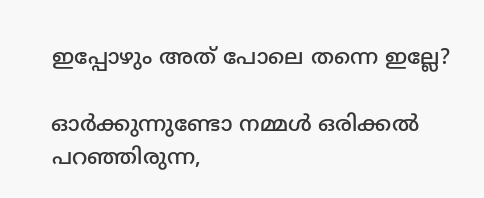ഇപ്പോഴും അത് പോലെ തന്നെ ഇല്ലേ?

ഓർക്കുന്നുണ്ടോ നമ്മൾ ഒരിക്കൽ പറഞ്ഞിരുന്ന,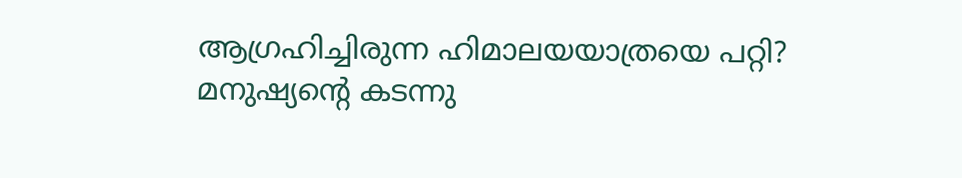ആഗ്രഹിച്ചിരുന്ന ഹിമാലയയാത്രയെ പറ്റി? മനുഷ്യന്റെ കടന്നു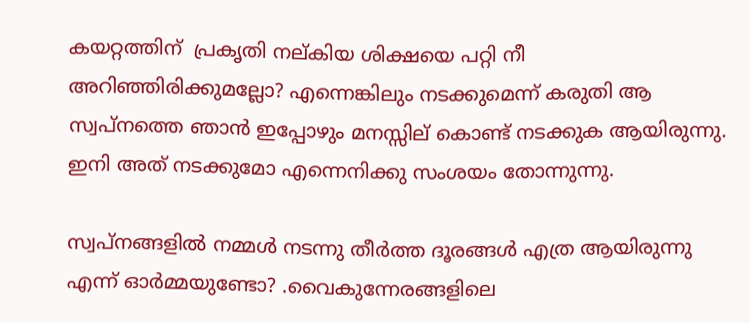കയറ്റത്തിന്  പ്രകൃതി നല്കിയ ശിക്ഷയെ പറ്റി നീ അറിഞ്ഞിരിക്കുമല്ലോ? എന്നെങ്കിലും നടക്കുമെന്ന് കരുതി ആ സ്വപ്നത്തെ ഞാൻ ഇപ്പോഴും മനസ്സില് കൊണ്ട് നടക്കുക ആയിരുന്നു. ഇനി അത് നടക്കുമോ എന്നെനിക്കു സംശയം തോന്നുന്നു.

സ്വപ്നങ്ങളിൽ നമ്മൾ നടന്നു തീർത്ത ദൂരങ്ങൾ എത്ര ആയിരുന്നു എന്ന് ഓർമ്മയുണ്ടോ? .വൈകുന്നേരങ്ങളിലെ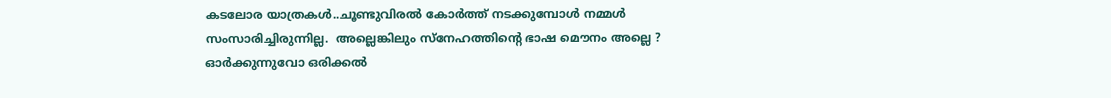കടലോര യാത്രകൾ..ചൂണ്ടുവിരല്‍ കോര്‍ത്ത്‌ നടക്കുമ്പോള്‍ നമ്മള്‍  സംസാരിച്ചിരുന്നില്ല.  അല്ലെങ്കിലും സ്നേഹത്തിന്റെ ഭാഷ മൌനം അല്ലെ ? ഓർക്കുന്നുവോ ഒരിക്കൽ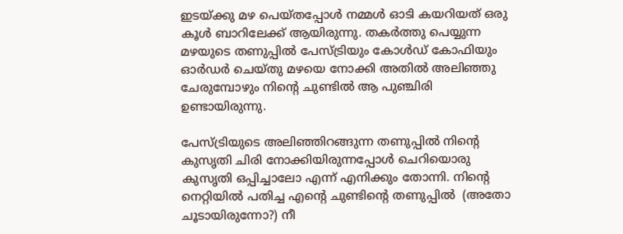ഇടയ്ക്കു മഴ പെയ്തപ്പോൾ നമ്മൾ ഓടി കയറിയത് ഒരു കൂൾ ബാറിലേക്ക് ആയിരുന്നു. തകർത്തു പെയ്യുന്ന മഴയുടെ തണുപ്പിൽ പേസ്ട്രിയും കോൾഡ്‌ കോഫിയും ഓർഡർ ചെയ്തു മഴയെ നോക്കി അതിൽ അലിഞ്ഞു ചേരുമ്പോഴും നിന്റെ ചുണ്ടിൽ ആ പുഞ്ചിരി ഉണ്ടായിരുന്നു.

പേസ്ട്രിയുടെ അലിഞ്ഞിറങ്ങുന്ന തണുപ്പില്‍ നിന്റെ കുസൃതി ചിരി നോക്കിയിരുന്നപ്പോള്‍ ചെറിയൊരു കുസൃതി ഒപ്പിച്ചാലോ എന്ന് എനിക്കും തോന്നി. നിന്റെ നെറ്റിയില്‍ പതിച്ച എന്റെ ചുണ്ടിന്റെ തണുപ്പില്‍  (അതോ ചൂടായിരുന്നോ?) നീ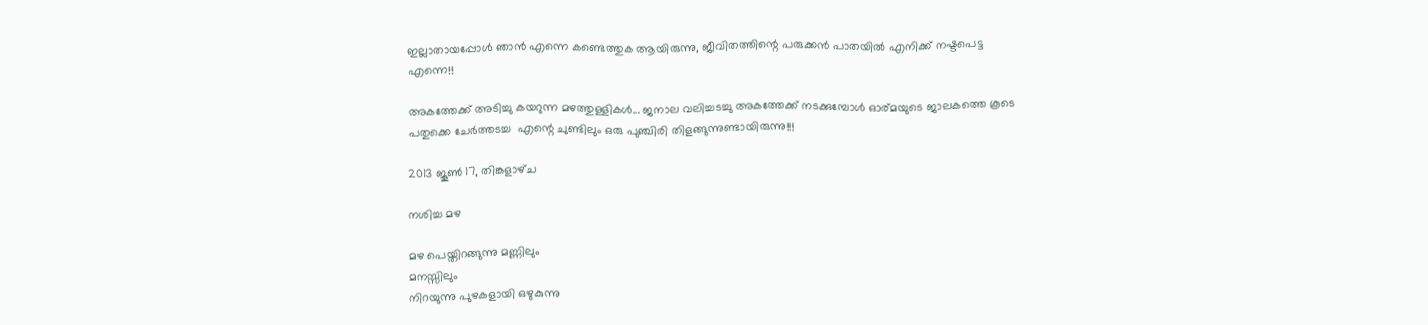ഇല്ലാതായപ്പോള്‍ ഞാന്‍ എന്നെ കണ്ടെത്തുക ആയിരുന്നു, ജീവിതത്തിന്റെ പരുക്കന്‍ പാതയില്‍ എനിക്ക് നഷ്ടപെട്ട എന്നെ!!

അകത്തേക്ക് അടിച്ചു കയറുന്ന മഴത്തുള്ളികൾ... ജനാല വലിച്ചടച്ചു അകത്തേക്ക് നടക്കുമ്പോൾ ഓര്മയുടെ ജാലകത്തെ കൂടെ പതുക്കെ ചേർത്തടച്ച  എന്റെ ചുണ്ടിലും ഒരു പുഞ്ചിരി തിളങ്ങുന്നുണ്ടായിരുന്നു!!!

2013 ജൂൺ 17, തിങ്കളാഴ്‌ച

നശിച്ച മഴ

മഴ പെയ്തിറങ്ങുന്നു മണ്ണിലും
മനസ്സിലും
നിറയുന്നു പുഴകളായി ഒഴുകുന്നു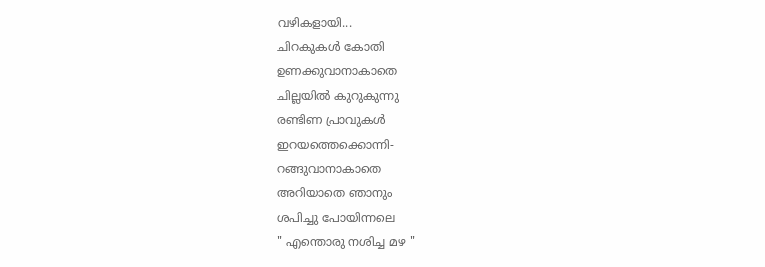വഴികളായി...
ചിറകുകൾ കോതി
ഉണക്കുവാനാകാതെ
ചില്ലയിൽ കുറുകുന്നു
രണ്ടിണ പ്രാവുകൾ
ഇറയത്തെക്കൊന്നി-
റങ്ങുവാനാകാതെ
അറിയാതെ ഞാനും
ശപിച്ചു പോയിന്നലെ
" എന്തൊരു നശിച്ച മഴ "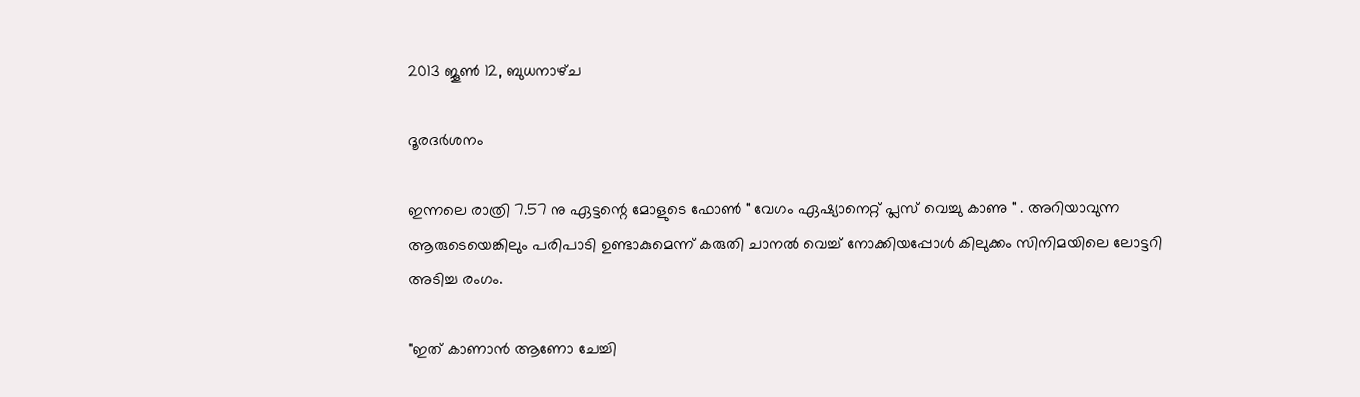2013 ജൂൺ 12, ബുധനാഴ്‌ച

ദൂരദർശനം

ഇന്നലെ രാത്രി 7.57 നു ഏട്ടന്റെ മോളുടെ ഫോണ്‍ " വേഗം ഏഷ്യാനെറ്റ്‌ പ്ലസ്‌ വെച്ചു കാണു " . അറിയാവുന്ന ആരുടെയെങ്കിലും പരിപാടി ഉണ്ടാകുമെന്ന് കരുതി ചാനൽ വെച്ച് നോക്കിയപ്പോൾ കിലുക്കം സിനിമയിലെ ലോട്ടറി അടിച്ച രംഗം.

"ഇത് കാണാൻ ആണോ ചേച്ചി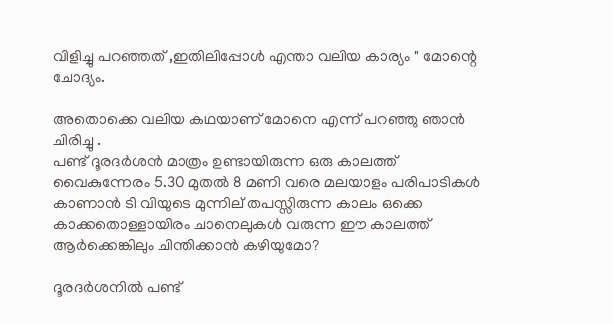വിളിച്ചു പറഞ്ഞത് ,ഇതിലിപ്പോൾ എന്താ വലിയ കാര്യം " മോന്റെ ചോദ്യം.

അതൊക്കെ വലിയ കഥയാണ് മോനെ എന്ന് പറഞ്ഞു ഞാൻ ചിരിച്ചു .
പണ്ട് ദൂരദർശൻ മാത്രം ഉണ്ടായിരുന്ന ഒരു കാലത്ത് വൈകുന്നേരം 5.30 മുതൽ 8 മണി വരെ മലയാളം പരിപാടികൾ കാണാൻ ടി വിയുടെ മുന്നില് തപസ്സിരുന്ന കാലം ഒക്കെ കാക്കതൊള്ളായിരം ചാനെലുകൾ വരുന്ന ഈ കാലത്ത് ആർക്കെങ്കിലും ചിന്തിക്കാൻ കഴിയുമോ?

ദൂരദർശനിൽ പണ്ട്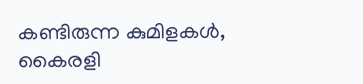കണ്ടിരുന്ന കുമിളകൾ, കൈരളി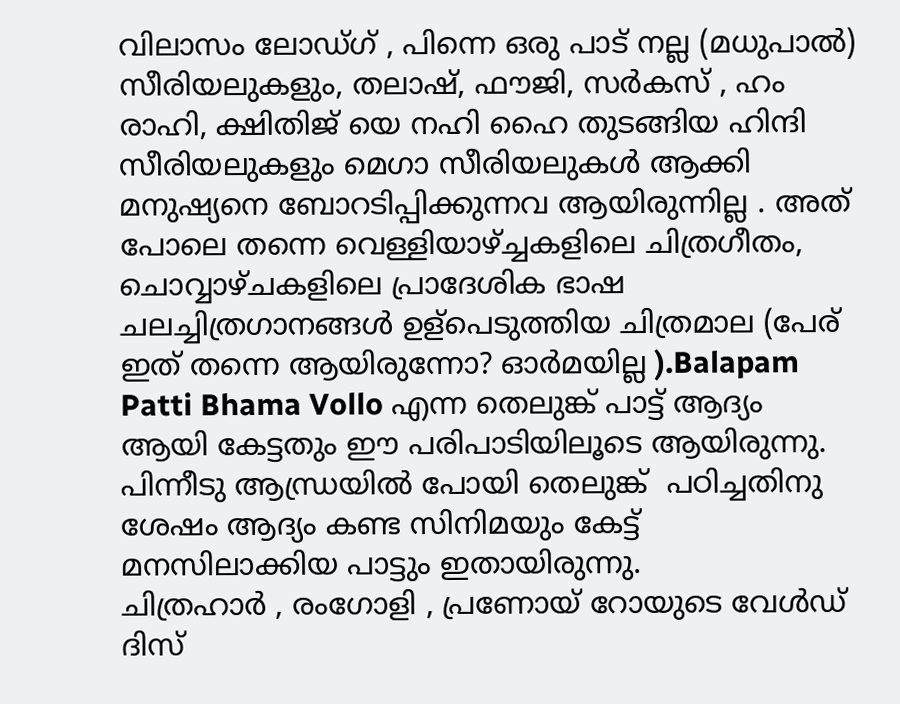വിലാസം ലോഡ്ഗ് , പിന്നെ ഒരു പാട് നല്ല (മധുപാൽ) സീരിയലുകളും, തലാഷ്, ഫൗജി, സർകസ് , ഹം രാഹി, ക്ഷിതിജ് യെ നഹി ഹൈ തുടങ്ങിയ ഹിന്ദി സീരിയലുകളും മെഗാ സീരിയലുകൾ ആക്കി മനുഷ്യനെ ബോറടിപ്പിക്കുന്നവ ആയിരുന്നില്ല . അത് പോലെ തന്നെ വെള്ളിയാഴ്ച്ചകളിലെ ചിത്രഗീതം, ചൊവ്വാഴ്ചകളിലെ പ്രാദേശിക ഭാഷ ചലച്ചിത്രഗാനങ്ങൾ ഉള്പെടുത്തിയ ചിത്രമാല (പേര് ഇത് തന്നെ ആയിരുന്നോ? ഓർമയില്ല ).Balapam Patti Bhama Vollo എന്ന തെലുങ്ക് പാട്ട് ആദ്യം ആയി കേട്ടതും ഈ പരിപാടിയിലൂടെ ആയിരുന്നു. പിന്നീടു ആന്ധ്രയിൽ പോയി തെലുങ്ക്‌  പഠിച്ചതിനു ശേഷം ആദ്യം കണ്ട സിനിമയും കേട്ട് മനസിലാക്കിയ പാട്ടും ഇതായിരുന്നു.
ചിത്രഹാർ , രംഗോളി , പ്രണോയ് റോയുടെ വേൾഡ് ദിസ്‌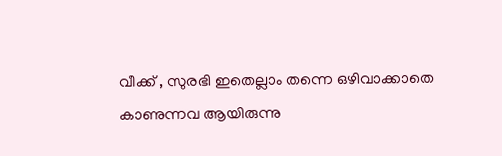വീക്ക്‌ , സുരഭി ഇതെല്ലാം തന്നെ ഒഴിവാക്കാതെ കാണുന്നവ ആയിരുന്നു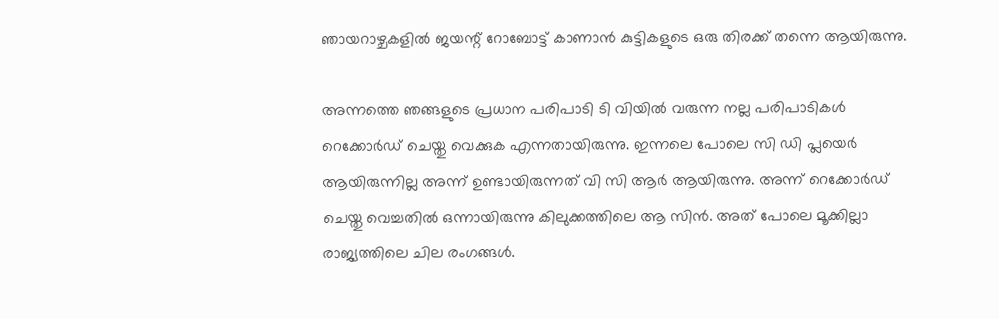ഞായറാഴ്ചകളിൽ ജയന്റ് റോബോട്ട് കാണാൻ കുട്ടികളുടെ ഒരു തിരക്ക് തന്നെ ആയിരുന്നു.

അന്നത്തെ ഞങ്ങളുടെ പ്രധാന പരിപാടി ടി വിയിൽ വരുന്ന നല്ല പരിപാടികൾ റെക്കോർഡ്‌ ചെയ്തു വെക്കുക എന്നതായിരുന്നു. ഇന്നലെ പോലെ സി ഡി പ്ലയെർ ആയിരുന്നില്ല അന്ന് ഉണ്ടായിരുന്നത് വി സി ആർ ആയിരുന്നു. അന്ന് റെക്കോർഡ്‌ ചെയ്തു വെച്ചതിൽ ഒന്നായിരുന്നു കിലുക്കത്തിലെ ആ സിൻ. അത് പോലെ മൂക്കില്ലാ രാജ്യത്തിലെ ചില രംഗങ്ങൾ.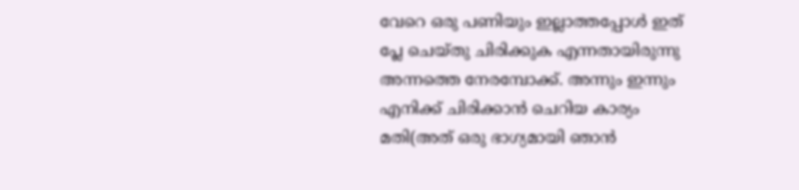വേറെ ഒരു പണിയും ഇല്ലാത്തപ്പോൾ ഇത് പ്ലേ ചെയ്തു ചിരിക്കുക എന്നതായിരുന്നു അന്നത്തെ നേരമ്പോക്ക്. അന്നും ഇന്നും എനിക്ക് ചിരിക്കാൻ ചെറിയ കാര്യം മതി(അത് ഒരു ഭാഗ്യമായി ഞാൻ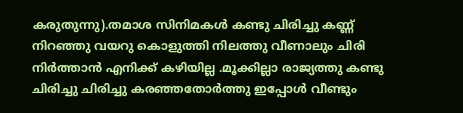കരുതുന്നു).തമാശ സിനിമകൾ കണ്ടു ചിരിച്ചു കണ്ണ് നിറഞ്ഞു വയറു കൊളുത്തി നിലത്തു വീണാലും ചിരി നിർത്താൻ എനിക്ക് കഴിയില്ല .മൂക്കില്ലാ രാജ്യത്തു കണ്ടു ചിരിച്ചു ചിരിച്ചു കരഞ്ഞതോർത്തു ഇപ്പോൾ വീണ്ടും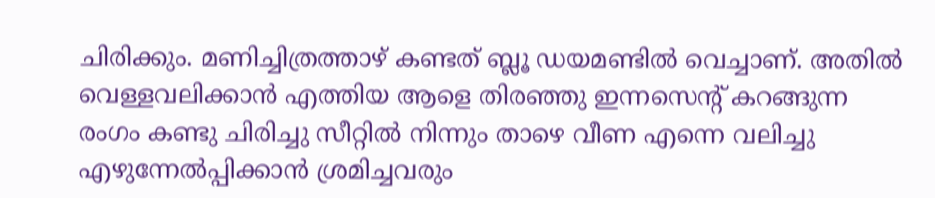ചിരിക്കും. മണിച്ചിത്രത്താഴ് കണ്ടത് ബ്ലൂ ഡയമണ്ടിൽ വെച്ചാണ്. അതിൽ വെള്ളവലിക്കാൻ എത്തിയ ആളെ തിരഞ്ഞു ഇന്നസെന്റ് കറങ്ങുന്ന രംഗം കണ്ടു ചിരിച്ചു സീറ്റിൽ നിന്നും താഴെ വീണ എന്നെ വലിച്ചു എഴുന്നേൽപ്പിക്കാൻ ശ്രമിച്ചവരും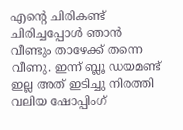എന്റെ ചിരികണ്ട് ചിരിച്ചപ്പോൾ ഞാൻ വീണ്ടും താഴേക്ക്‌ തന്നെ വീണു. ഇന്ന് ബ്ലൂ ഡയമണ്ട് ഇല്ല അത് ഇടിച്ചു നിരത്തി വലിയ ഷോപ്പിംഗ്‌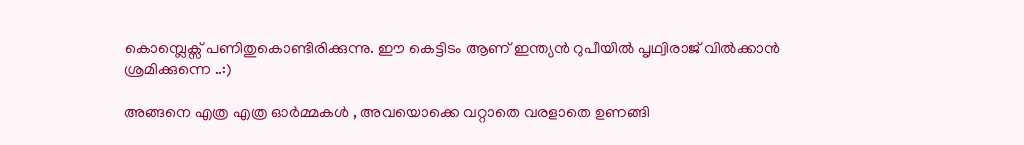കൊമ്പ്ലെക്സ് പണിതുകൊണ്ടിരിക്കുന്നു. ഈ കെട്ടിടം ആണ് ഇന്ത്യൻ റുപീയിൽ പൃഥ്വിരാജ് വിൽക്കാൻ ശ്രമിക്കുന്നെ ..:)

അങ്ങനെ എത്ര എത്ര ഓർമ്മകൾ , അവയൊക്കെ വറ്റാതെ വരളാതെ ഉണങ്ങി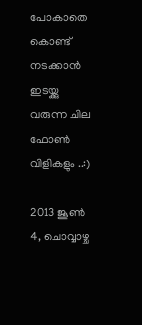പോകാതെ കൊണ്ട് നടക്കാൻ ഇടയ്ക്കു വരുന്ന ചില ഫോണ്‍ വിളികളും ..:)

2013 ജൂൺ 4, ചൊവ്വാഴ്ച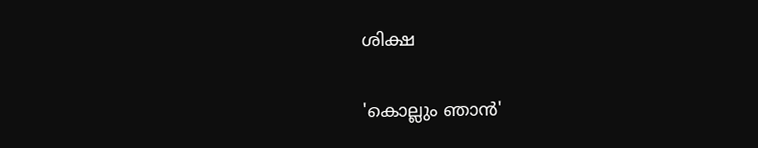ശിക്ഷ

'കൊല്ലും ഞാൻ'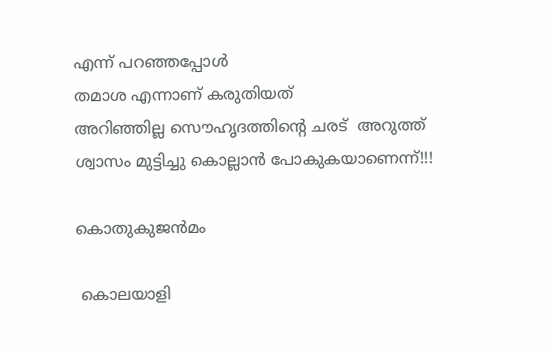എന്ന് പറഞ്ഞപ്പോൾ
തമാശ എന്നാണ് കരുതിയത്‌
അറിഞ്ഞില്ല സൌഹൃദത്തിന്റെ ചരട്  അറുത്ത്‌
ശ്വാസം മുട്ടിച്ചു കൊല്ലാൻ പോകുകയാണെന്ന്!!!

കൊതുകുജൻമം

 കൊലയാളി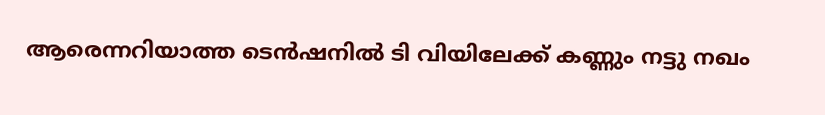ആരെന്നറിയാത്ത ടെൻഷനിൽ ടി വിയിലേക്ക് കണ്ണും നട്ടു നഖം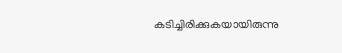കടിച്ചിരിക്കുകയായിരുന്നു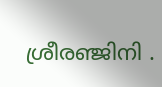ശ്രീരഞ്ജിനി .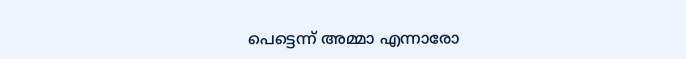പെട്ടെന്ന് അമ്മാ എന്നാരോ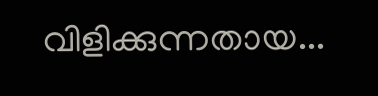വിളിക്കുന്നതായ...